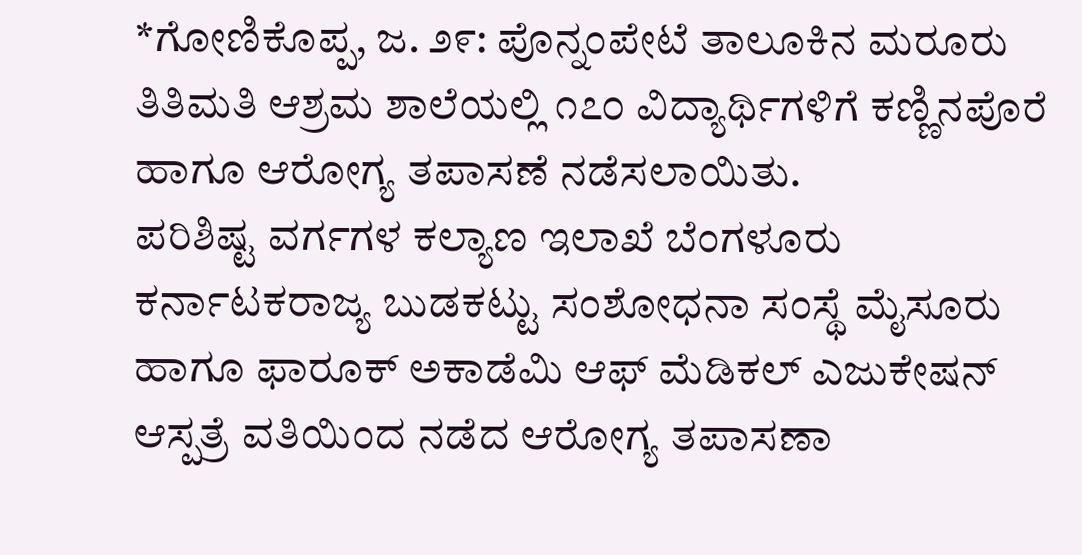*ಗೋಣಿಕೊಪ್ಪ, ಜ. ೨೯: ಪೊನ್ನಂಪೇಟೆ ತಾಲೂಕಿನ ಮರೂರು ತಿತಿಮತಿ ಆಶ್ರಮ ಶಾಲೆಯಲ್ಲಿ ೧೭೦ ವಿದ್ಯಾರ್ಥಿಗಳಿಗೆ ಕಣ್ಣಿನಪೊರೆ ಹಾಗೂ ಆರೋಗ್ಯ ತಪಾಸಣೆ ನಡೆಸಲಾಯಿತು.
ಪರಿಶಿಷ್ಟ ವರ್ಗಗಳ ಕಲ್ಯಾಣ ಇಲಾಖೆ ಬೆಂಗಳೂರು ಕರ್ನಾಟಕರಾಜ್ಯ ಬುಡಕಟ್ಟು ಸಂಶೋಧನಾ ಸಂಸ್ಥೆ ಮೈಸೂರು ಹಾಗೂ ಫಾರೂಕ್ ಅಕಾಡೆಮಿ ಆಫ್ ಮೆಡಿಕಲ್ ಎಜುಕೇಷನ್ ಆಸ್ಪತ್ರೆ ವತಿಯಿಂದ ನಡೆದ ಆರೋಗ್ಯ ತಪಾಸಣಾ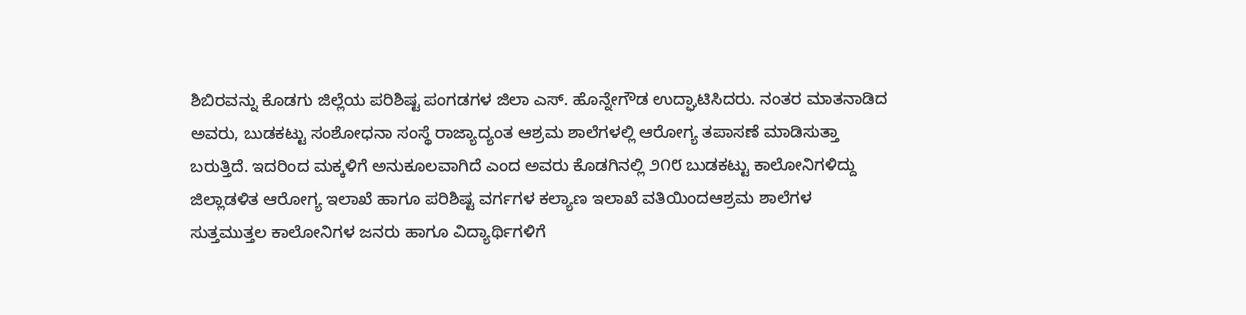ಶಿಬಿರವನ್ನು ಕೊಡಗು ಜಿಲ್ಲೆಯ ಪರಿಶಿಷ್ಟ ಪಂಗಡಗಳ ಜಿಲಾ ಎಸ್. ಹೊನ್ನೇಗೌಡ ಉದ್ಘಾಟಿಸಿದರು. ನಂತರ ಮಾತನಾಡಿದ ಅವರು, ಬುಡಕಟ್ಟು ಸಂಶೋಧನಾ ಸಂಸ್ಥೆ ರಾಜ್ಯಾದ್ಯಂತ ಆಶ್ರಮ ಶಾಲೆಗಳಲ್ಲಿ ಆರೋಗ್ಯ ತಪಾಸಣೆ ಮಾಡಿಸುತ್ತಾ ಬರುತ್ತಿದೆ. ಇದರಿಂದ ಮಕ್ಕಳಿಗೆ ಅನುಕೂಲವಾಗಿದೆ ಎಂದ ಅವರು ಕೊಡಗಿನಲ್ಲಿ ೨೧೮ ಬುಡಕಟ್ಟು ಕಾಲೋನಿಗಳಿದ್ದು ಜಿಲ್ಲಾಡಳಿತ ಆರೋಗ್ಯ ಇಲಾಖೆ ಹಾಗೂ ಪರಿಶಿಷ್ಟ ವರ್ಗಗಳ ಕಲ್ಯಾಣ ಇಲಾಖೆ ವತಿಯಿಂದಆಶ್ರಮ ಶಾಲೆಗಳ ಸುತ್ತಮುತ್ತಲ ಕಾಲೋನಿಗಳ ಜನರು ಹಾಗೂ ವಿದ್ಯಾರ್ಥಿಗಳಿಗೆ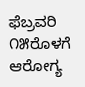ಫೆಬ್ರವರಿ ೧೫ರೊಳಗೆ ಆರೋಗ್ಯ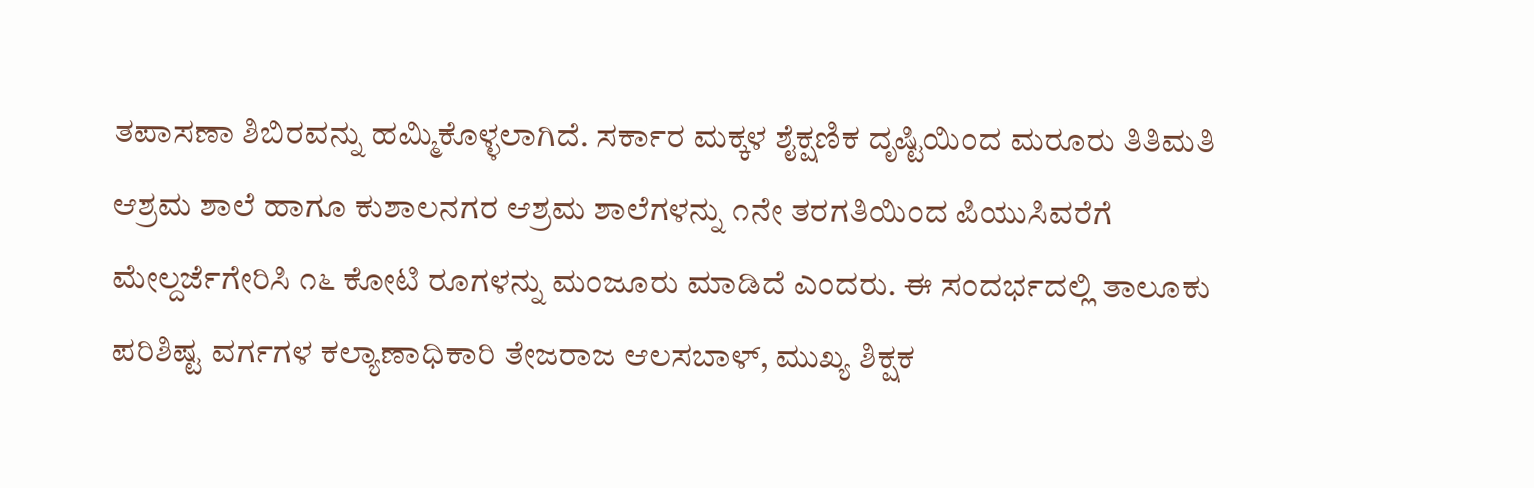ತಪಾಸಣಾ ಶಿಬಿರವನ್ನು ಹಮ್ಮಿಕೊಳ್ಳಲಾಗಿದೆ. ಸರ್ಕಾರ ಮಕ್ಕಳ ಶೈಕ್ಷಣಿಕ ದೃಷ್ಟಿಯಿಂದ ಮರೂರು ತಿತಿಮತಿ ಆಶ್ರಮ ಶಾಲೆ ಹಾಗೂ ಕುಶಾಲನಗರ ಆಶ್ರಮ ಶಾಲೆಗಳನ್ನು ೧ನೇ ತರಗತಿಯಿಂದ ಪಿಯುಸಿವರೆಗೆ ಮೇಲ್ದರ್ಜೆಗೇರಿಸಿ ೧೬ ಕೋಟಿ ರೂಗಳನ್ನು ಮಂಜೂರು ಮಾಡಿದೆ ಎಂದರು. ಈ ಸಂದರ್ಭದಲ್ಲಿ ತಾಲೂಕು ಪರಿಶಿಷ್ಟ ವರ್ಗಗಳ ಕಲ್ಯಾಣಾಧಿಕಾರಿ ತೇಜರಾಜ ಆಲಸಬಾಳ್, ಮುಖ್ಯ ಶಿಕ್ಷಕ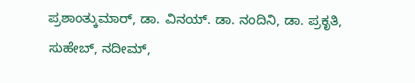ಪ್ರಶಾಂತ್ಕುಮಾರ್, ಡಾ. ವಿನಯ್. ಡಾ. ನಂದಿನಿ, ಡಾ. ಪ್ರಕೃತಿ, ಸುಹೇಬ್, ನದೀಮ್,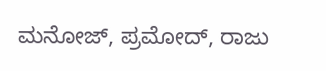ಮನೋಜ್, ಪ್ರಮೋದ್, ರಾಜು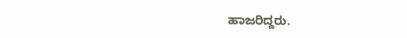ಹಾಜರಿದ್ದರು.